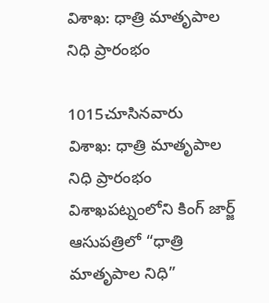విశాఖ: ధాత్రి మాతృపాల నిధి ప్రారంభం

1015చూసినవారు
విశాఖ: ధాత్రి మాతృపాల నిధి ప్రారంభం
విశాఖపట్నంలోని కింగ్ జార్జ్ ఆసుపత్రిలో “ధాత్రి మాతృపాల నిధి”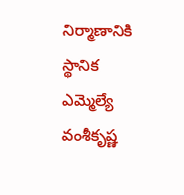నిర్మాణానికి స్థానిక ఎమ్మెల్యే వంశీకృష్ణ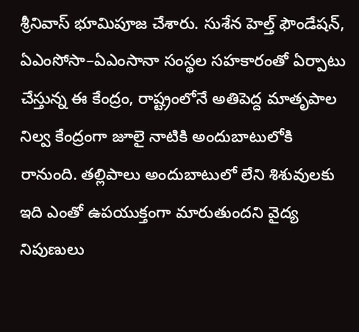శ్రీనివాస్ భూమిపూజ చేశారు. సుశేన హెల్త్ ఫౌండేషన్, ఏఎంసోసా–ఏఎంసానా సంస్థల సహకారంతో ఏర్పాటు చేస్తున్న ఈ కేంద్రం, రాష్ట్రంలోనే అతిపెద్ద మాతృపాల నిల్వ కేంద్రంగా జూలై నాటికి అందుబాటులోకి రానుంది. తల్లిపాలు అందుబాటులో లేని శిశువులకు ఇది ఎంతో ఉపయుక్తంగా మారుతుందని వైద్య నిపుణులు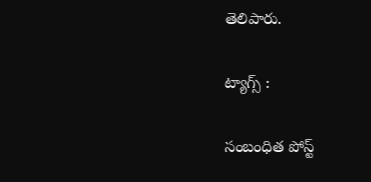తెలిపారు.

ట్యాగ్స్ :

సంబంధిత పోస్ట్